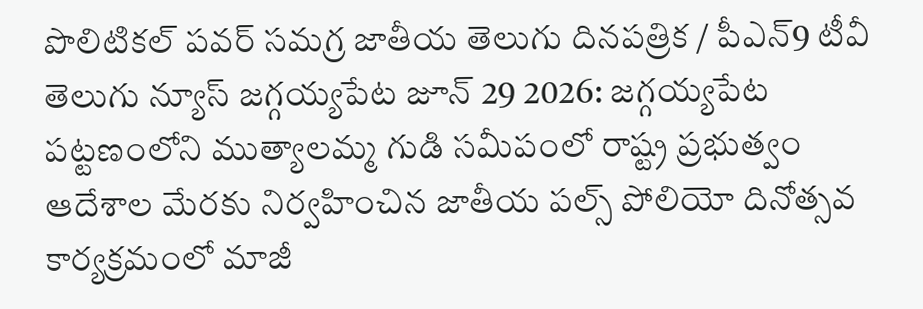పొలిటికల్ పవర్ సమగ్ర జాతీయ తెలుగు దినపత్రిక / పీఎన్9 టీవీ తెలుగు న్యూస్ జగ్గయ్యపేట జూన్ 29 2026: జగ్గయ్యపేట పట్టణంలోని ముత్యాలమ్మ గుడి సమీపంలో రాష్ట్ర ప్రభుత్వం ఆదేశాల మేరకు నిర్వహించిన జాతీయ పల్స్ పోలియో దినోత్సవ కార్యక్రమంలో మాజీ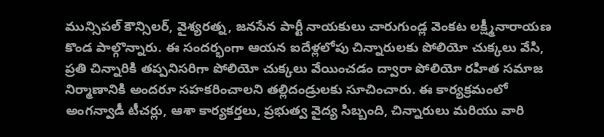మున్సిపల్ కౌన్సిలర్, వైశ్యరత్న, జనసేన పార్టీ నాయకులు చారుగుండ్ల వెంకట లక్ష్మీనారాయణ కొండ పాల్గొన్నారు. ఈ సందర్భంగా ఆయన ఐదేళ్లలోపు చిన్నారులకు పోలియో చుక్కలు వేసి, ప్రతి చిన్నారికి తప్పనిసరిగా పోలియో చుక్కలు వేయించడం ద్వారా పోలియో రహిత సమాజ నిర్మాణానికి అందరూ సహకరించాలని తల్లిదండ్రులకు సూచించారు. ఈ కార్యక్రమంలో అంగన్వాడీ టీచర్లు, ఆశా కార్యకర్తలు, ప్రభుత్వ వైద్య సిబ్బంది, చిన్నారులు మరియు వారి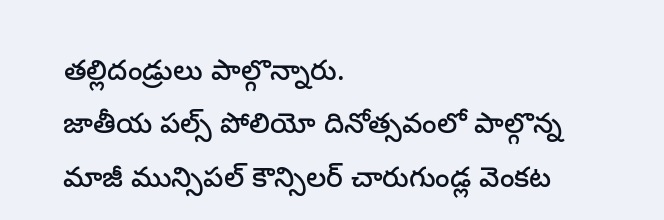తల్లిదండ్రులు పాల్గొన్నారు.
జాతీయ పల్స్ పోలియో దినోత్సవంలో పాల్గొన్న మాజీ మున్సిపల్ కౌన్సిలర్ చారుగుండ్ల వెంకట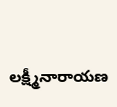లక్ష్మీనారాయణ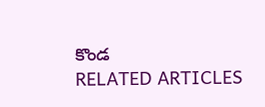కొండ
RELATED ARTICLES